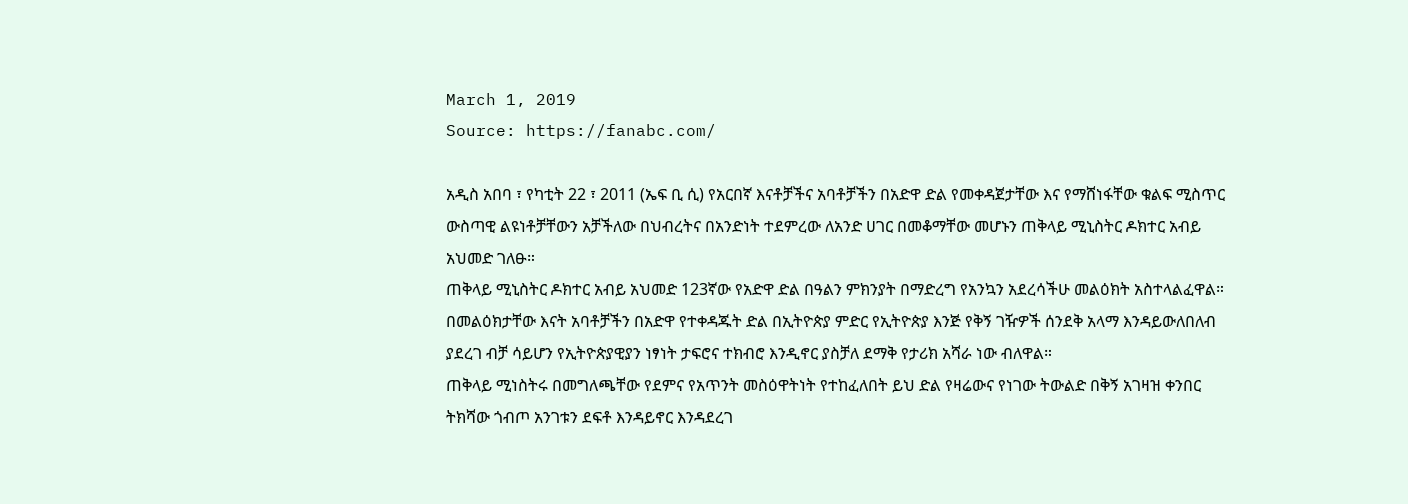March 1, 2019
Source: https://fanabc.com/

አዲስ አበባ ፣ የካቲት 22 ፣ 2011 (ኤፍ ቢ ሲ) የአርበኛ እናቶቻችና አባቶቻችን በአድዋ ድል የመቀዳጀታቸው እና የማሸነፋቸው ቁልፍ ሚስጥር ውስጣዊ ልዩነቶቻቸውን አቻችለው በህብረትና በአንድነት ተደምረው ለአንድ ሀገር በመቆማቸው መሆኑን ጠቅላይ ሚኒስትር ዶክተር አብይ አህመድ ገለፁ።
ጠቅላይ ሚኒስትር ዶክተር አብይ አህመድ 123ኛው የአድዋ ድል በዓልን ምክንያት በማድረግ የአንኳን አደረሳችሁ መልዕክት አስተላልፈዋል።
በመልዕክታቸው እናት አባቶቻችን በአድዋ የተቀዳጁት ድል በኢትዮጵያ ምድር የኢትዮጵያ እንጅ የቅኝ ገዥዎች ሰንደቅ አላማ እንዳይውለበለብ ያደረገ ብቻ ሳይሆን የኢትዮጵያዊያን ነፃነት ታፍሮና ተክብሮ እንዲኖር ያስቻለ ደማቅ የታሪክ አሻራ ነው ብለዋል።
ጠቅላይ ሚነስትሩ በመግለጫቸው የደምና የአጥንት መስዕዋትነት የተከፈለበት ይህ ድል የዛሬውና የነገው ትውልድ በቅኝ አገዛዝ ቀንበር ትክሻው ጎብጦ አንገቱን ደፍቶ እንዳይኖር እንዳደረገ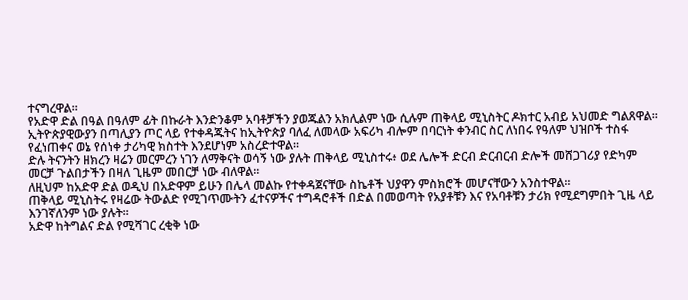ተናግረዋል።
የአድዋ ድል በዓል በዓለም ፊት በኩራት እንድንቆም አባቶቻችን ያወጁልን አክሊልም ነው ሲሉም ጠቅላይ ሚኒስትር ዶክተር አብይ አህመድ ግልጸዋል።
ኢትዮጵያዊውያን በጣሊያን ጦር ላይ የተቀዳጁትና ከኢትዮጵያ ባለፈ ለመላው አፍሪካ ብሎም በባርነት ቀንብር ስር ለነበሩ የዓለም ህዝቦች ተስፋ የፈነጠቀና ወኔ የሰነቀ ታሪካዊ ክስተት እንደሆነም አስረድተዋል።
ድሉ ትናንትን ዘክረን ዛሬን መርምረን ነገን ለማቅናት ወሳኝ ነው ያሉት ጠቅላይ ሚኒስተሩ፥ ወደ ሌሎች ድርብ ድርብርብ ድሎች መሸጋገሪያ የድካም መርቻ ጉልበታችን በዛለ ጊዜም መበርቻ ነው ብለዋል።
ለዚህም ከአድዋ ድል ወዲህ በአድዋም ይሁን በሌላ መልኩ የተቀዳጀናቸው ስኬቶች ህያዋን ምስክሮች መሆናቸውን አንስተዋል።
ጠቅላይ ሚኒስትሩ የዛሬው ትውልድ የሚገጥሙትን ፈተናዎችና ተግዳሮቶች በድል በመወጣት የአያቶቹን እና የአባቶቹን ታሪክ የሚደግምበት ጊዜ ላይ እንገኛለንም ነው ያሉት።
አድዋ ከትግልና ድል የሚሻገር ረቂቅ ነው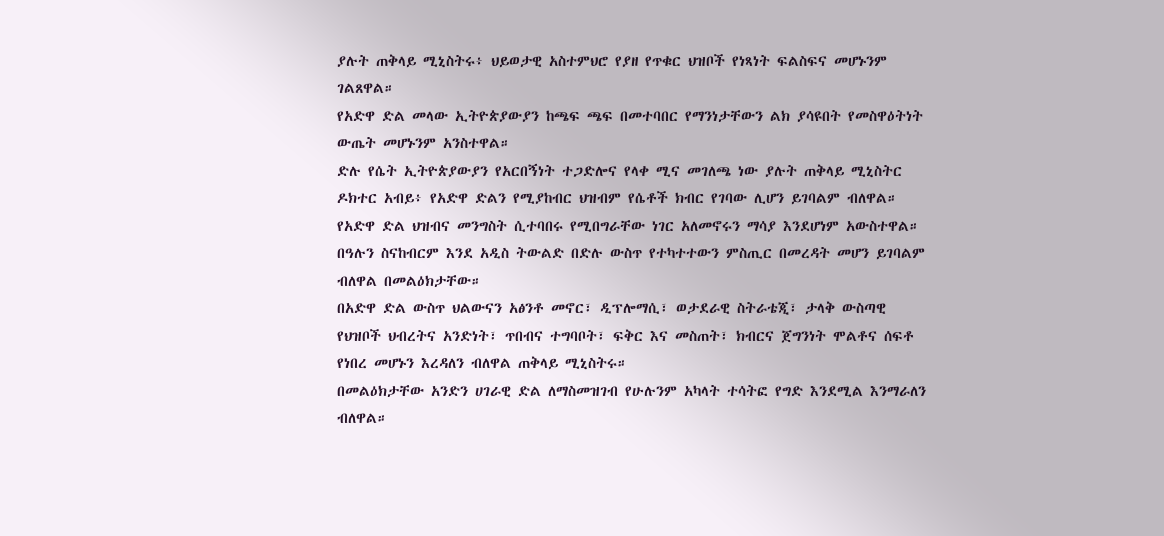ያሉት ጠቅላይ ሚኒስትሩ፥ ህይወታዊ አስተምህሮ የያዘ የጥቁር ህዝቦች የነጻነት ፍልስፍና መሆኑንም ገልጸዋል።
የአድዋ ድል መላው ኢትዮጵያውያን ከጫፍ ጫፍ በመተባበር የማንነታቸውን ልክ ያሳዩበት የመስዋዕትነት ውጤት መሆኑንም አንስተዋል።
ድሉ የሴት ኢትዮጵያውያን የአርበኝነት ተጋድሎና የላቀ ሚና መገለጫ ነው ያሉት ጠቅላይ ሚኒስትር ዶክተር አብይ፥ የአድዋ ድልን የሚያከብር ህዝብም የሴቶች ክብር የገባው ሊሆን ይገባልም ብለዋል።
የአድዋ ድል ህዝብና መንግስት ሲተባበሩ የሚበግራቸው ነገር አለመኖሩን ማሳያ እንደሆነም አውስተዋል።
በዓሉን ስናከብርም እንደ አዲስ ትውልድ በድሉ ውስጥ የተካተተውን ምስጢር በመረዳት መሆን ይገባልም ብለዋል በመልዕክታቸው።
በአድዋ ድል ውስጥ ህልውናን አፅንቶ መኖር፣ ዲፕሎማሲ፣ ወታደራዊ ስትራቴጂ፣ ታላቅ ውስጣዊ የህዝቦች ህብረትና አንድነት፣ ጥበብና ተግባቦት፣ ፍቅር እና መስጠት፣ ክብርና ጀግንነት ሞልቶና ሰፍቶ የነበረ መሆኑን እረዳለን ብለዋል ጠቅላይ ሚኒስትሩ።
በመልዕክታቸው አንድን ሀገራዊ ድል ለማስመዝገብ የሁሉንም አካላት ተሳትፎ የግድ እንደሚል እንማራለን ብለዋል።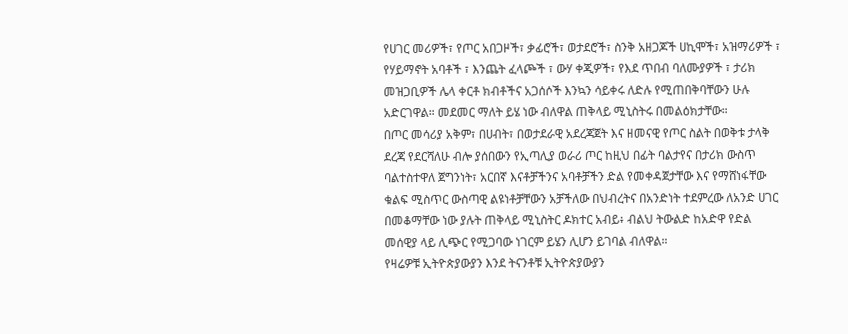የሀገር መሪዎች፣ የጦር አበጋዞች፣ ቃፊሮች፣ ወታደሮች፣ ስንቅ አዘጋጆች ሀኪሞች፣ አዝማሪዎች ፣ የሃይማኖት አባቶች ፣ እንጨት ፈላጮች ፣ ውሃ ቀጂዎች፣ የእደ ጥበብ ባለሙያዎች ፣ ታሪክ መዝጋቢዎች ሌላ ቀርቶ ክብቶችና አጋሰሶች እንኳን ሳይቀሩ ለድሉ የሚጠበቅባቸውን ሁሉ አድርገዋል። መደመር ማለት ይሄ ነው ብለዋል ጠቅላይ ሚኒስትሩ በመልዕክታቸው።
በጦር መሳሪያ አቅም፣ በሀብት፣ በወታደራዊ አደረጃጀት እና ዘመናዊ የጦር ስልት በወቅቱ ታላቅ ደረጃ የደርሻለሁ ብሎ ያሰበውን የኢጣሊያ ወራሪ ጦር ከዚህ በፊት ባልታየና በታሪክ ውስጥ ባልተስተዋለ ጀግንነት፣ አርበኛ እናቶቻችንና አባቶቻችን ድል የመቀዳጀታቸው እና የማሸነፋቸው ቁልፍ ሚስጥር ውስጣዊ ልዩነቶቻቸውን አቻችለው በህብረትና በአንድነት ተደምረው ለአንድ ሀገር በመቆማቸው ነው ያሉት ጠቅላይ ሚኒስትር ዶክተር አብይ፥ ብልህ ትውልድ ከአድዋ የድል መሰዊያ ላይ ሊጭር የሚጋባው ነገርም ይሄን ሊሆን ይገባል ብለዋል።
የዛሬዎቹ ኢትዮጵያውያን እንደ ትናንቶቹ ኢትዮጵያውያን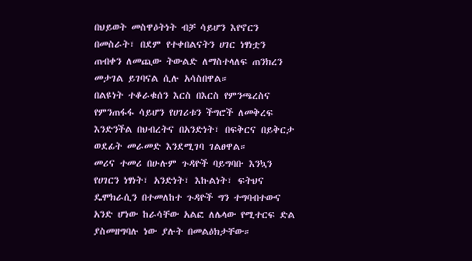በህይወት መስዋዕትነት ብቻ ሳይሆን እየኖርን በመስራት፣ በደም የተቀበልናትን ሀገር ነፃነቷን ጠብቀን ለመጪው ትውልድ ለማስተላለፍ ጠንክረን መታገል ይገባናል ሲሉ አሳስበዋል።
በልዩነት ተቆራቁሰን እርስ በእርስ የምንጫረስና የምንጠፋፋ ሳይሆን የሀገሪቱን ችግሮች ለመቅረፍ እንድንችል በህብረትና በአንድነት፣ በፍቅርና በይቅርታ ወደፊት መራመድ እንደሚገባ ገልፀዋል።
መሪና ተመሪ በሁሉም ጉዳዮች ባይግባቡ እንኳን የሀገርን ነፃነት፣ አንድነት፣ እኩልነት፣ ፍትህና ዴሞክራሲን በተመለከተ ጉዳዮች ግን ተግባብተውና አንድ ሆነው ከራሳቸው አልፎ ለሌላው የሚተርፍ ድል ያስመዘግባሉ ነው ያሉት በመልዕክታቸው።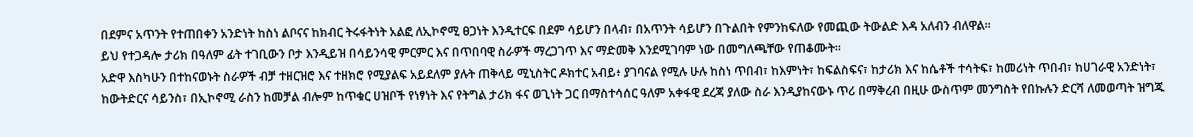በደምና አጥንት የተጠበቀን አንድነት ከስነ ልቦናና ከክብር ትሩፋትነት አልፎ ለኢኮኖሚ ፀጋነት እንዲተርፍ በደም ሳይሆን በላብ፣ በአጥንት ሳይሆን በጉልበት የምንከፍለው የመጪው ትውልድ እዳ አለብን ብለዋል።
ይህ የተጋዳሎ ታሪክ በዓለም ፊት ተገቢውን ቦታ እንዲይዝ በሳይንሳዊ ምርምር እና በጥበባዊ ስራዎች ማረጋገጥ እና ማድመቅ እንደሚገባም ነው በመግለጫቸው የጠቆሙት።
አድዋ እስካሁን በተከናወኑት ስራዎች ብቻ ተዘርዝሮ እና ተዘክሮ የሚያልፍ አይደለም ያሉት ጠቅላይ ሚኒስትር ዶክተር አብይ፥ ያገባናል የሚሉ ሁሉ ከስነ ጥበብ፣ ከእምነት፣ ከፍልስፍና፣ ከታሪክ እና ከሴቶች ተሳትፍ፣ ከመሪነት ጥበብ፣ ከሀገራዊ አንድነት፣ ከውትድርና ሳይንስ፣ በኢኮኖሚ ራስን ከመቻል ብሎም ከጥቁር ሀዝቦች የነፃነት እና የትግል ታሪክ ፋና ወጊነት ጋር በማስተሳሰር ዓለም አቀፋዊ ደረጃ ያለው ስራ እንዲያከናውኑ ጥሪ በማቅረብ በዚሁ ውስጥም መንግስት የበኩሉን ድርሻ ለመወጣት ዝግጁ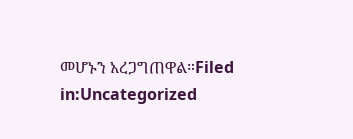መሆኑን አረጋግጠዋል።Filed in:Uncategorized